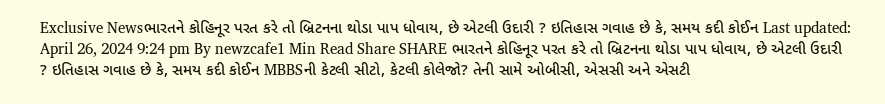Exclusive Newsભારતને કોહિનૂર પરત કરે તો બ્રિટનના થોડા પાપ ધોવાય, છે એટલી ઉદારી ? ઇતિહાસ ગવાહ છે કે, સમય કદી કોઈન Last updated: April 26, 2024 9:24 pm By newzcafe1 Min Read Share SHARE ભારતને કોહિનૂર પરત કરે તો બ્રિટનના થોડા પાપ ધોવાય, છે એટલી ઉદારી ? ઇતિહાસ ગવાહ છે કે, સમય કદી કોઈન MBBSની કેટલી સીટો, કેટલી કોલેજો? તેની સામે ઓબીસી, એસસી અને એસટી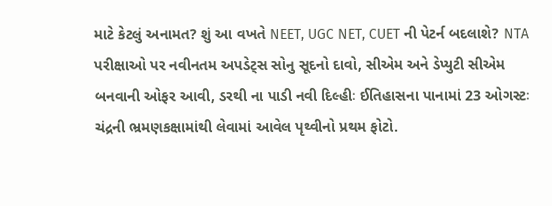માટે કેટલું અનામત? શું આ વખતે NEET, UGC NET, CUET ની પેટર્ન બદલાશે? NTA પરીક્ષાઓ પર નવીનતમ અપડેટ્સ સોનુ સૂદનો દાવો, સીએમ અને ડેપ્યુટી સીએમ બનવાની ઓફર આવી, ડરથી ના પાડી નવી દિલ્હીઃ ઈતિહાસના પાનામાં 23 ઓગસ્ટઃ ચંદ્રની ભ્રમણકક્ષામાંથી લેવામાં આવેલ પૃથ્વીનો પ્રથમ ફોટો.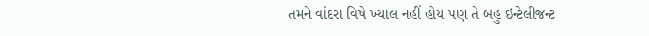તમને વાંદરા વિષે ખ્યાલ નહીં હોય પણ તે બહુ ઇન્ટેલીજન્ટ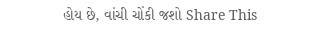હોય છે, વાંચી ચોંકી જશો Share This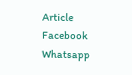Article Facebook Whatsapp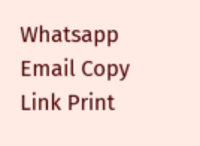Whatsapp Email Copy Link Print